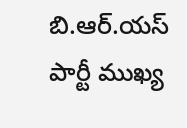బి.ఆర్.యస్ పార్టీ ముఖ్య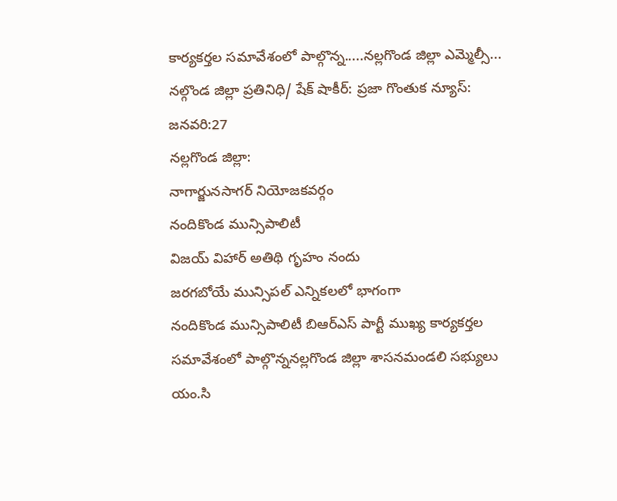కార్యకర్తల సమావేశంలో పాల్గొన్న.....నల్లగొండ జిల్లా ఎమ్మెల్సీ...
నల్గొండ జిల్లా ప్రతినిధి/ షేక్ షాకీర్: ప్రజా గొంతుక న్యూస్: జనవరి:27
నల్లగొండ జిల్లా:
నాగార్జునసాగర్ నియోజకవర్గం
నందికొండ మున్సిపాలిటీ
విజయ్ విహార్ అతిథి గృహం నందు
జరగబోయే మున్సిపల్ ఎన్నికలలో భాగంగా
నందికొండ మున్సిపాలిటీ బిఆర్ఎస్ పార్టీ ముఖ్య కార్యకర్తల సమావేశంలో పాల్గొన్ననల్లగొండ జిల్లా శాసనమండలి సభ్యులు యం.సి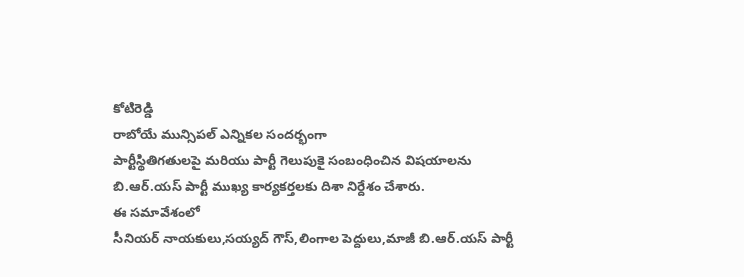కోటిరెడ్డి
రాబోయే మున్సిపల్ ఎన్నికల సందర్భంగా
పార్టీస్థితిగతులపై మరియు పార్టీ గెలుపుకై సంబంధించిన విషయాలను బి.ఆర్.యస్ పార్టీ ముఖ్య కార్యకర్తలకు దిశా నిర్దేశం చేశారు.
ఈ సమావేశంలో
సీనియర్ నాయకులు,సయ్యద్ గౌస్,లింగాల పెద్దులు,మాజీ బి.ఆర్.యస్ పార్టీ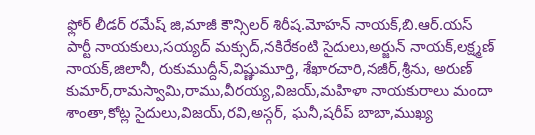ఫ్లోర్ లీడర్ రమేష్ జి,మాజీ కౌన్సిలర్ శిరీష.మోహన్ నాయక్,బి.ఆర్.యస్ పార్టీ నాయకులు,సయ్యద్ మక్సుద్,నకిరేకంటి సైదులు,అర్జున్ నాయక్,లక్ష్మణ్ నాయక్,జిలానీ, రుకుముద్దీన్,విష్ణుమూర్తి, శేఖారచారి,నజీర్,శ్రీను, అరుణ్ కుమార్,రామస్వామి,రాము,వీరయ్య,విజయ్,మహిళా నాయకురాలు మందా శాంతా,కోట్ల సైదులు,విజయ్,రవి,అస్గర్, ఘనీ,షరీప్ బాబా,ముఖ్య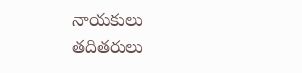నాయకులు తదితరులు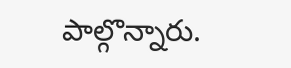పాల్గొన్నారు.